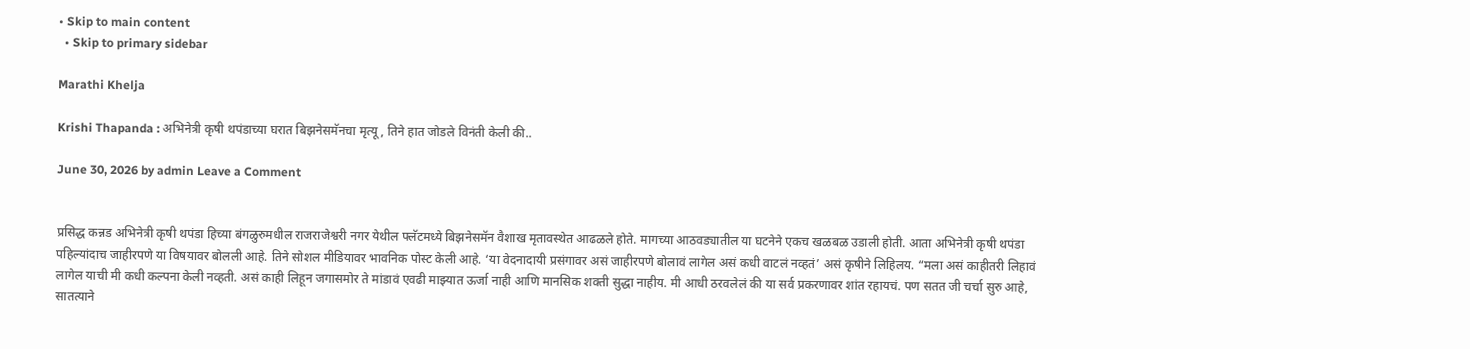• Skip to main content
  • Skip to primary sidebar

Marathi Khelja

Krishi Thapanda : अभिनेत्री कृषी थपंडाच्या घरात बिझनेसमॅनचा मृत्यू, तिने हात जोडले विनंती केली की..

June 30, 2026 by admin Leave a Comment


प्रसिद्ध कन्नड अभिनेत्री कृषी थपंडा हिच्या बंगळुरुमधील राजराजेश्वरी नगर येथील फ्लॅटमध्ये बिझनेसमॅन वैशाख मृतावस्थेत आढळले होते. मागच्या आठवड्यातील या घटनेने एकच खळबळ उडाली होती. आता अभिनेत्री कृषी थपंडा पहिल्यांदाच जाहीरपणे या विषयावर बोलली आहे. तिने सोशल मीडियावर भावनिक पोस्ट केली आहे. ‘या वेदनादायी प्रसंगावर असं जाहीरपणे बोलावं लागेल असं कधी वाटलं नव्हतं’ असं कृषीने लिहिलय. “मला असं काहीतरी लिहावं लागेल याची मी कधी कल्पना केली नव्हती. असं काही लिहून जगासमोर ते मांडावं एवढी माझ्यात ऊर्जा नाही आणि मानसिक शक्ती सुद्धा नाहीय. मी आधी ठरवलेलं की या सर्व प्रकरणावर शांत रहायचं. पण सतत जी चर्चा सुरु आहे, सातत्याने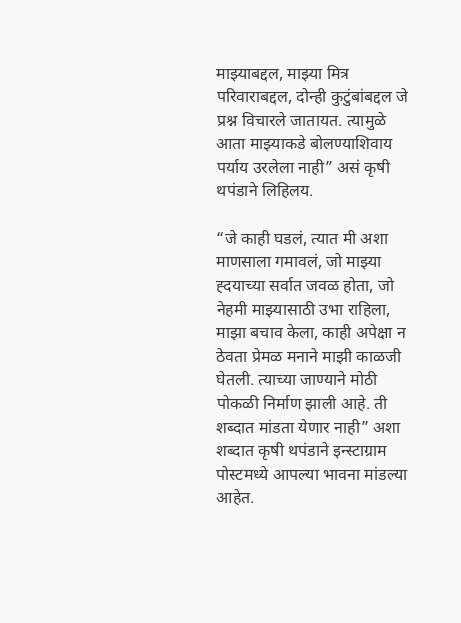माझ्याबद्दल, माझ्या मित्र परिवाराबद्दल, दोन्ही कुटुंबांबद्दल जे प्रश्न विचारले जातायत. त्यामुळे आता माझ्याकडे बोलण्याशिवाय पर्याय उरलेला नाही” असं कृषी थपंडाने लिहिलय.

“जे काही घडलं, त्यात मी अशा माणसाला गमावलं, जो माझ्या ह्दयाच्या सर्वात जवळ होता, जो नेहमी माझ्यासाठी उभा राहिला, माझा बचाव केला, काही अपेक्षा न ठेवता प्रेमळ मनाने माझी काळजी घेतली. त्याच्या जाण्याने मोठी पोकळी निर्माण झाली आहे. ती शब्दात मांडता येणार नाही” अशा शब्दात कृषी थपंडाने इन्स्टाग्राम पोस्टमध्ये आपल्या भावना मांडल्या आहेत.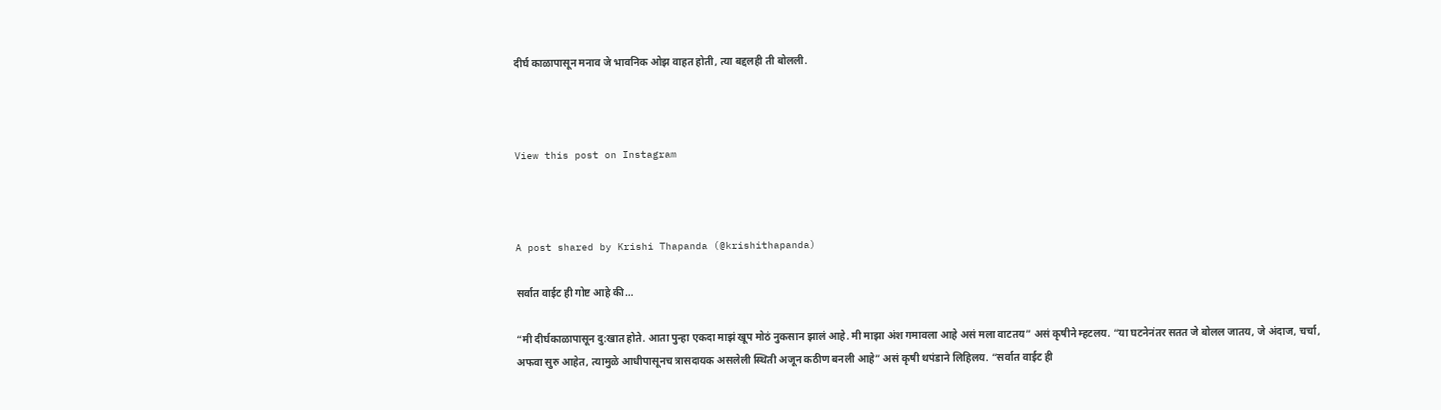दीर्घ काळापासून मनाव जे भावनिक ओझ वाहत होती, त्या बद्दलही ती बोलली.



View this post on Instagram



A post shared by Krishi Thapanda (@krishithapanda)

सर्वात वाईट ही गोष्ट आहे की…

“मी दीर्घकाळापासून दु:खात होते. आता पुन्हा एकदा माझं खूप मोठं नुकसान झालं आहे. मी माझा अंश गमावला आहे असं मला वाटतय” असं कृषीने म्हटलय. “या घटनेनंतर सतत जे बोलल जातय, जे अंदाज, चर्चा, अफवा सुरु आहेत, त्यामुळे आधीपासूनच त्रासदायक असलेली स्थिती अजून कठीण बनली आहे” असं कृषी थपंडाने लिहिलय. “सर्वात वाईट ही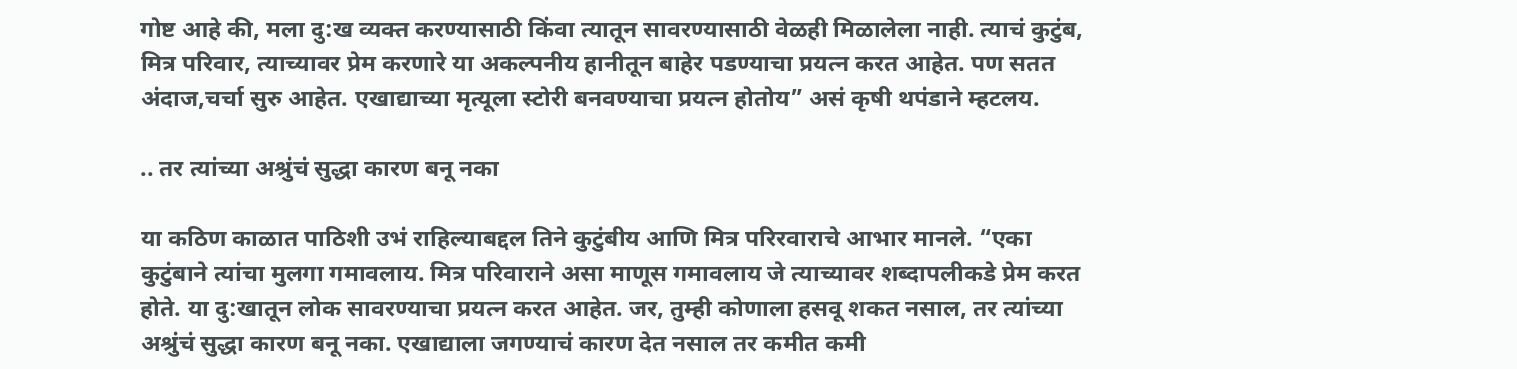गोष्ट आहे की, मला दु:ख व्यक्त करण्यासाठी किंवा त्यातून सावरण्यासाठी वेळही मिळालेला नाही. त्याचं कुटुंब, मित्र परिवार, त्याच्यावर प्रेम करणारे या अकल्पनीय हानीतून बाहेर पडण्याचा प्रयत्न करत आहेत. पण सतत अंदाज,चर्चा सुरु आहेत. एखाद्याच्या मृत्यूला स्टोरी बनवण्याचा प्रयत्न होतोय” असं कृषी थपंडाने म्हटलय.

.. तर त्यांच्या अश्रुंचं सुद्धा कारण बनू नका

या कठिण काळात पाठिशी उभं राहिल्याबद्दल तिने कुटुंबीय आणि मित्र परिरवाराचे आभार मानले. “एका कुटुंबाने त्यांचा मुलगा गमावलाय. मित्र परिवाराने असा माणूस गमावलाय जे त्याच्यावर शब्दापलीकडे प्रेम करत होते. या दु:खातून लोक सावरण्याचा प्रयत्न करत आहेत. जर, तुम्ही कोणाला हसवू शकत नसाल, तर त्यांच्या अश्रुंचं सुद्धा कारण बनू नका. एखाद्याला जगण्याचं कारण देत नसाल तर कमीत कमी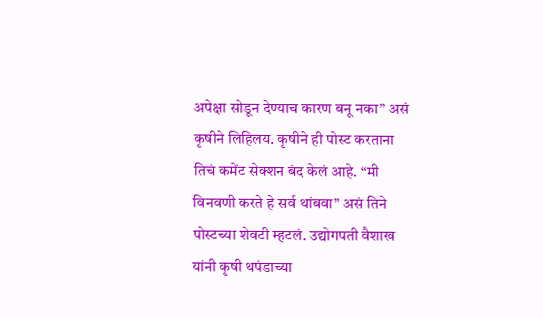अपेक्षा सोडून देण्याच कारण बनू नका” असं कृषीने लिहिलय. कृषीने ही पोस्ट करताना तिचं कमेंट सेक्शन बंद केलं आहे. “मी विनवणी करते हे सर्व थांबवा” असं तिने पोस्टच्या शेवटी म्हटलं. उद्योगपती वैशाख यांनी कृषी थपंडाच्या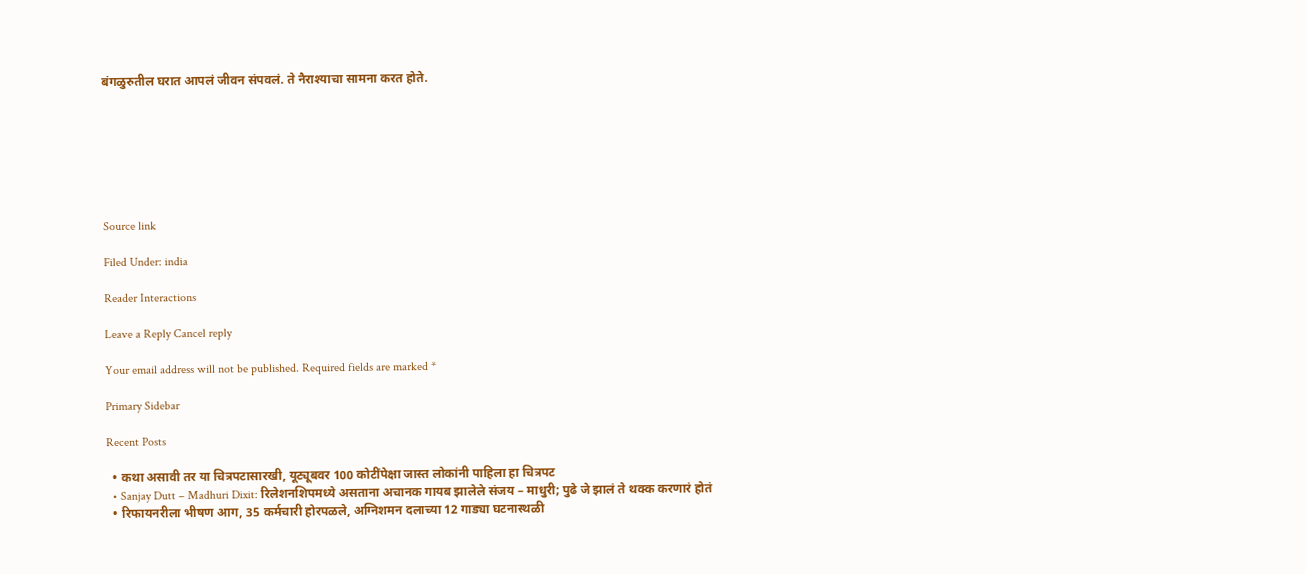बंगळुरुतील घरात आपलं जीवन संपवलं. ते नैराश्याचा सामना करत होते.







Source link

Filed Under: india

Reader Interactions

Leave a Reply Cancel reply

Your email address will not be published. Required fields are marked *

Primary Sidebar

Recent Posts

  • कथा असावी तर या चित्रपटासारखी, यूट्यूबवर 100 कोटींपेक्षा जास्त लोकांनी पाहिला हा चित्रपट
  • Sanjay Dutt – Madhuri Dixit: रिलेशनशिपमध्ये असताना अचानक गायब झालेले संजय – माधुरी; पुढे जे झालं ते थक्क करणारं होतं
  • रिफायनरीला भीषण आग, 35 कर्मचारी होरपळले, अग्निशमन दलाच्या 12 गाड्या घटनास्थळी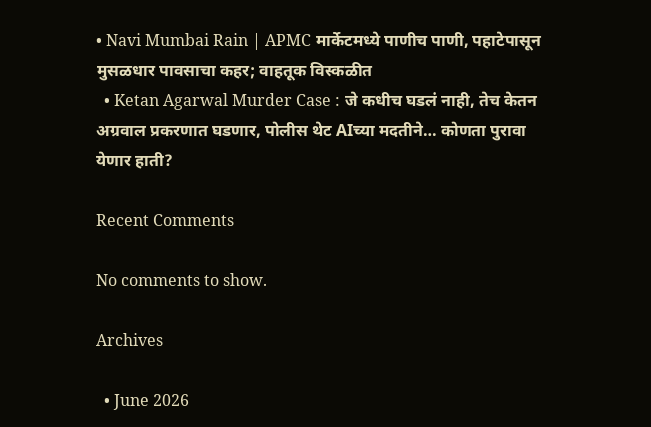• Navi Mumbai Rain | APMC मार्केटमध्ये पाणीच पाणी, पहाटेपासून मुसळधार पावसाचा कहर; वाहतूक विस्कळीत
  • Ketan Agarwal Murder Case : जे कधीच घडलं नाही, तेच केतन अग्रवाल प्रकरणात घडणार, पोलीस थेट AIच्या मदतीने… कोणता पुरावा येणार हाती?

Recent Comments

No comments to show.

Archives

  • June 2026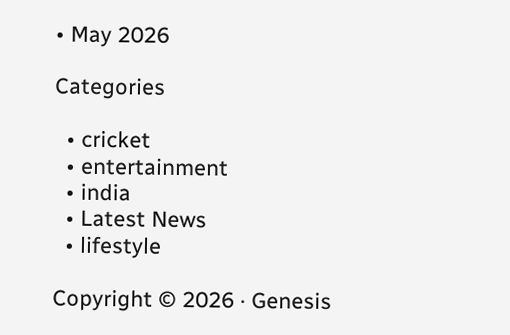• May 2026

Categories

  • cricket
  • entertainment
  • india
  • Latest News
  • lifestyle

Copyright © 2026 · Genesis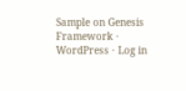Sample on Genesis Framework · WordPress · Log in